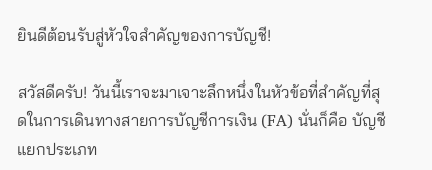ยินดีต้อนรับสู่หัวใจสำคัญของการบัญชี!

สวัสดีครับ! วันนี้เราจะมาเจาะลึกหนึ่งในหัวข้อที่สำคัญที่สุดในการเดินทางสายการบัญชีการเงิน (FA) นั่นก็คือ บัญชีแยกประเภท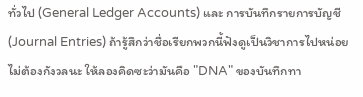ทั่วไป (General Ledger Accounts) และ การบันทึกรายการบัญชี (Journal Entries) ถ้ารู้สึกว่าชื่อเรียกพวกนี้ฟังดูเป็นวิชาการไปหน่อย ไม่ต้องกังวลนะ ให้ลองคิดซะว่ามันคือ "DNA" ของบันทึกทา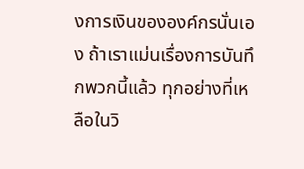งการเงินขององค์กรนั่นเอง ถ้าเราแม่นเรื่องการบันทึกพวกนี้แล้ว ทุกอย่างที่เหลือในวิ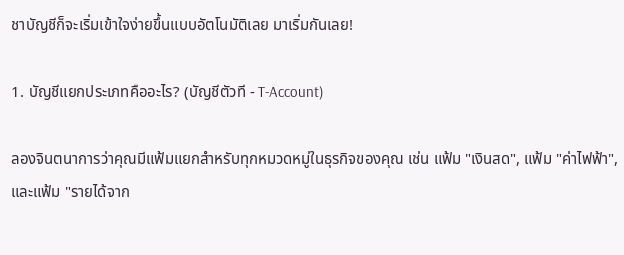ชาบัญชีก็จะเริ่มเข้าใจง่ายขึ้นแบบอัตโนมัติเลย มาเริ่มกันเลย!

1. บัญชีแยกประเภทคืออะไร? (บัญชีตัวที - T-Account)

ลองจินตนาการว่าคุณมีแฟ้มแยกสำหรับทุกหมวดหมู่ในธุรกิจของคุณ เช่น แฟ้ม "เงินสด", แฟ้ม "ค่าไฟฟ้า", และแฟ้ม "รายได้จาก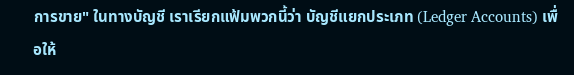การขาย" ในทางบัญชี เราเรียกแฟ้มพวกนี้ว่า บัญชีแยกประเภท (Ledger Accounts) เพื่อให้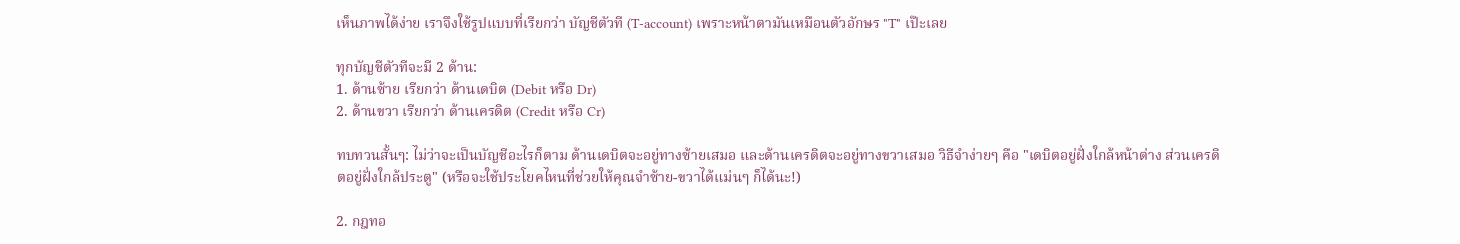เห็นภาพได้ง่าย เราจึงใช้รูปแบบที่เรียกว่า บัญชีตัวที (T-account) เพราะหน้าตามันเหมือนตัวอักษร "T" เป๊ะเลย

ทุกบัญชีตัวทีจะมี 2 ด้าน:
1. ด้านซ้าย เรียกว่า ด้านเดบิต (Debit หรือ Dr)
2. ด้านขวา เรียกว่า ด้านเครดิต (Credit หรือ Cr)

ทบทวนสั้นๆ: ไม่ว่าจะเป็นบัญชีอะไรก็ตาม ด้านเดบิตจะอยู่ทางซ้ายเสมอ และด้านเครดิตจะอยู่ทางขวาเสมอ วิธีจำง่ายๆ คือ "เดบิตอยู่ฝั่งใกล้หน้าต่าง ส่วนเครดิตอยู่ฝั่งใกล้ประตู" (หรือจะใช้ประโยคไหนที่ช่วยให้คุณจำซ้าย-ขวาได้แม่นๆ ก็ได้นะ!)

2. กฎทอ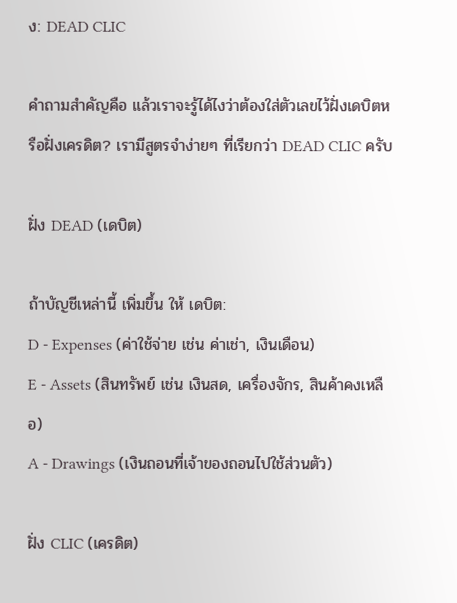ง: DEAD CLIC

คำถามสำคัญคือ แล้วเราจะรู้ได้ไงว่าต้องใส่ตัวเลขไว้ฝั่งเดบิตหรือฝั่งเครดิต? เรามีสูตรจำง่ายๆ ที่เรียกว่า DEAD CLIC ครับ

ฝั่ง DEAD (เดบิต)

ถ้าบัญชีเหล่านี้ เพิ่มขึ้น ให้ เดบิต:
D - Expenses (ค่าใช้จ่าย เช่น ค่าเช่า, เงินเดือน)
E - Assets (สินทรัพย์ เช่น เงินสด, เครื่องจักร, สินค้าคงเหลือ)
A - Drawings (เงินถอนที่เจ้าของถอนไปใช้ส่วนตัว)

ฝั่ง CLIC (เครดิต)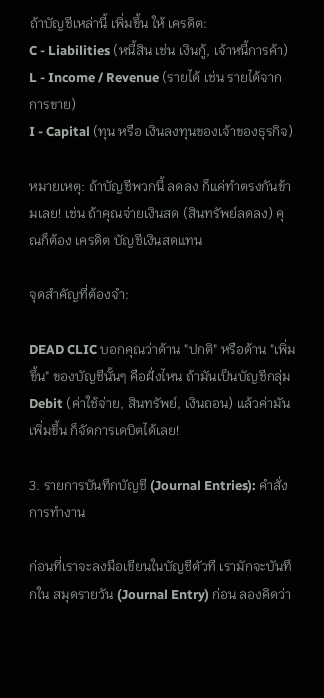ถ้าบัญชีเหล่านี้ เพิ่มขึ้น ให้ เครดิต:
C - Liabilities (หนี้สิน เช่น เงินกู้, เจ้าหนี้การค้า)
L - Income / Revenue (รายได้ เช่น รายได้จากการขาย)
I - Capital (ทุน หรือ เงินลงทุนของเจ้าของธุรกิจ)

หมายเหตุ: ถ้าบัญชีพวกนี้ ลดลง ก็แค่ทำตรงกันข้ามเลย! เช่น ถ้าคุณจ่ายเงินสด (สินทรัพย์ลดลง) คุณก็ต้อง เครดิต บัญชีเงินสดแทน

จุดสำคัญที่ต้องจำ:

DEAD CLIC บอกคุณว่าด้าน "ปกติ" หรือด้าน "เพิ่มขึ้น" ของบัญชีนั้นๆ คือฝั่งไหน ถ้ามันเป็นบัญชีกลุ่ม Debit (ค่าใช้จ่าย, สินทรัพย์, เงินถอน) แล้วค่ามันเพิ่มขึ้น ก็จัดการเดบิตได้เลย!

3. รายการบันทึกบัญชี (Journal Entries): คำสั่งการทำงาน

ก่อนที่เราจะลงมือเขียนในบัญชีตัวที เรามักจะบันทึกใน สมุดรายวัน (Journal Entry) ก่อน ลองคิดว่า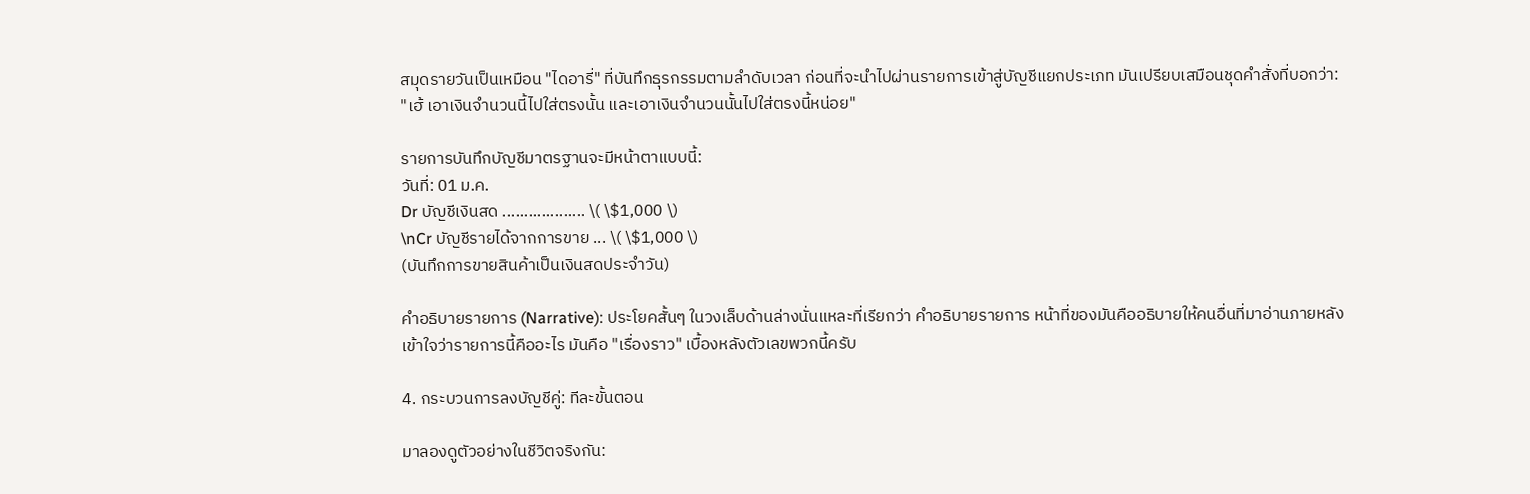สมุดรายวันเป็นเหมือน "ไดอารี่" ที่บันทึกธุรกรรมตามลำดับเวลา ก่อนที่จะนำไปผ่านรายการเข้าสู่บัญชีแยกประเภท มันเปรียบเสมือนชุดคำสั่งที่บอกว่า: "เฮ้ เอาเงินจำนวนนี้ไปใส่ตรงนั้น และเอาเงินจำนวนนั้นไปใส่ตรงนี้หน่อย"

รายการบันทึกบัญชีมาตรฐานจะมีหน้าตาแบบนี้:
วันที่: 01 ม.ค.
Dr บัญชีเงินสด ................... \( \$1,000 \)
\nCr บัญชีรายได้จากการขาย ... \( \$1,000 \)
(บันทึกการขายสินค้าเป็นเงินสดประจำวัน)

คำอธิบายรายการ (Narrative): ประโยคสั้นๆ ในวงเล็บด้านล่างนั่นแหละที่เรียกว่า คำอธิบายรายการ หน้าที่ของมันคืออธิบายให้คนอื่นที่มาอ่านภายหลังเข้าใจว่ารายการนี้คืออะไร มันคือ "เรื่องราว" เบื้องหลังตัวเลขพวกนี้ครับ

4. กระบวนการลงบัญชีคู่: ทีละขั้นตอน

มาลองดูตัวอย่างในชีวิตจริงกัน: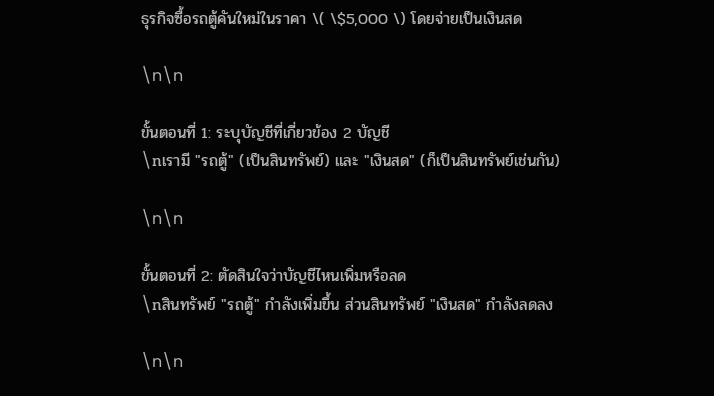ธุรกิจซื้อรถตู้คันใหม่ในราคา \( \$5,000 \) โดยจ่ายเป็นเงินสด

\n\n

ขั้นตอนที่ 1: ระบุบัญชีที่เกี่ยวข้อง 2 บัญชี
\nเรามี "รถตู้" (เป็นสินทรัพย์) และ "เงินสด" (ก็เป็นสินทรัพย์เช่นกัน)

\n\n

ขั้นตอนที่ 2: ตัดสินใจว่าบัญชีไหนเพิ่มหรือลด
\nสินทรัพย์ "รถตู้" กำลังเพิ่มขึ้น ส่วนสินทรัพย์ "เงินสด" กำลังลดลง

\n\n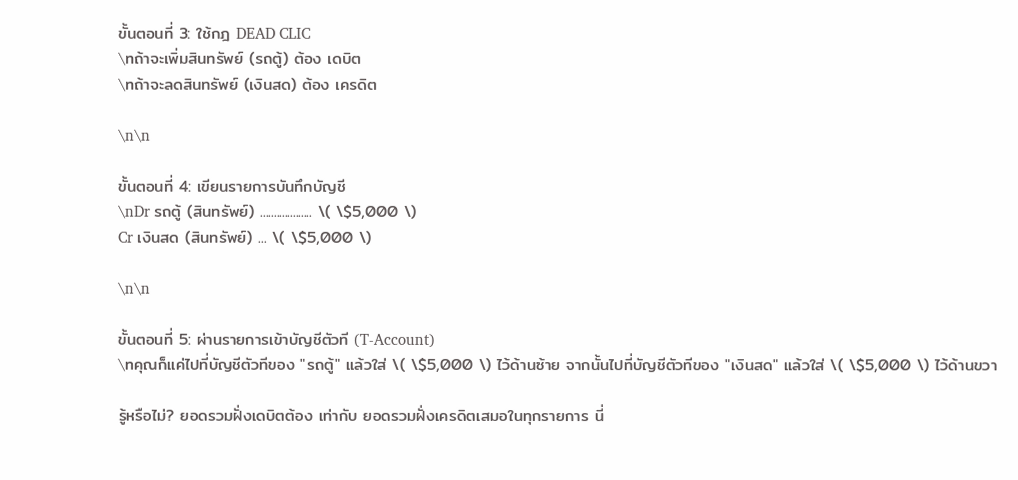ขั้นตอนที่ 3: ใช้กฎ DEAD CLIC
\nถ้าจะเพิ่มสินทรัพย์ (รถตู้) ต้อง เดบิต
\nถ้าจะลดสินทรัพย์ (เงินสด) ต้อง เครดิต

\n\n

ขั้นตอนที่ 4: เขียนรายการบันทึกบัญชี
\nDr รถตู้ (สินทรัพย์) ................... \( \$5,000 \)
Cr เงินสด (สินทรัพย์) ... \( \$5,000 \)

\n\n

ขั้นตอนที่ 5: ผ่านรายการเข้าบัญชีตัวที (T-Account)
\nคุณก็แค่ไปที่บัญชีตัวทีของ "รถตู้" แล้วใส่ \( \$5,000 \) ไว้ด้านซ้าย จากนั้นไปที่บัญชีตัวทีของ "เงินสด" แล้วใส่ \( \$5,000 \) ไว้ด้านขวา

รู้หรือไม่? ยอดรวมฝั่งเดบิตต้อง เท่ากับ ยอดรวมฝั่งเครดิตเสมอในทุกรายการ นี่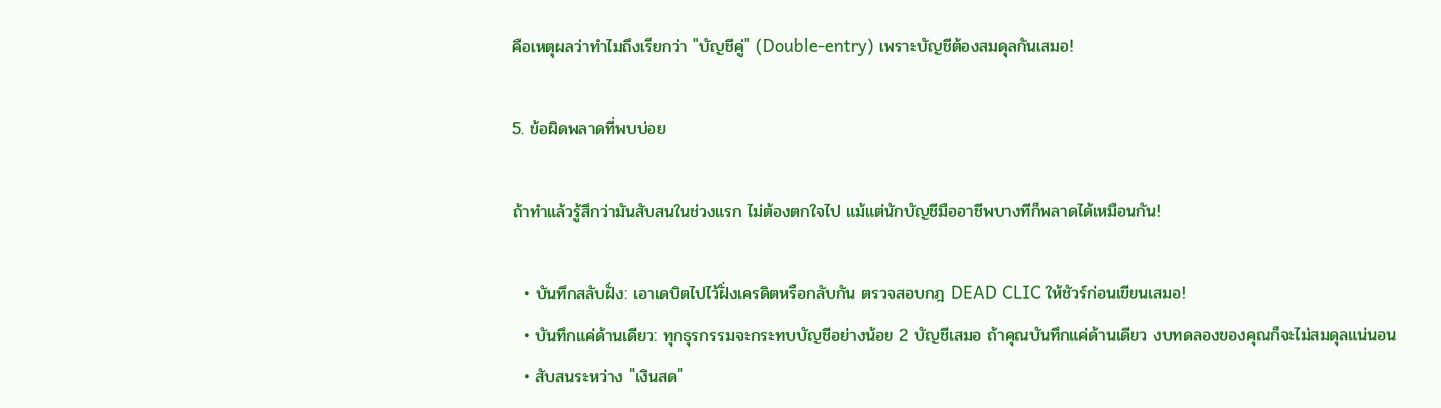คือเหตุผลว่าทำไมถึงเรียกว่า "บัญชีคู่" (Double-entry) เพราะบัญชีต้องสมดุลกันเสมอ!

5. ข้อผิดพลาดที่พบบ่อย

ถ้าทำแล้วรู้สึกว่ามันสับสนในช่วงแรก ไม่ต้องตกใจไป แม้แต่นักบัญชีมืออาชีพบางทีก็พลาดได้เหมือนกัน!

  • บันทึกสลับฝั่ง: เอาเดบิตไปไว้ฝั่งเครดิตหรือกลับกัน ตรวจสอบกฎ DEAD CLIC ให้ชัวร์ก่อนเขียนเสมอ!
  • บันทึกแค่ด้านเดียว: ทุกธุรกรรมจะกระทบบัญชีอย่างน้อย 2 บัญชีเสมอ ถ้าคุณบันทึกแค่ด้านเดียว งบทดลองของคุณก็จะไม่สมดุลแน่นอน
  • สับสนระหว่าง "เงินสด"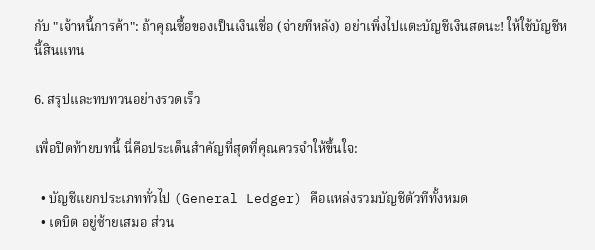กับ "เจ้าหนี้การค้า": ถ้าคุณซื้อของเป็นเงินเชื่อ (จ่ายทีหลัง) อย่าเพิ่งไปแตะบัญชีเงินสดนะ! ให้ใช้บัญชีหนี้สินแทน

6. สรุปและทบทวนอย่างรวดเร็ว

เพื่อปิดท้ายบทนี้ นี่คือประเด็นสำคัญที่สุดที่คุณควรจำให้ขึ้นใจ:

  • บัญชีแยกประเภททั่วไป (General Ledger) คือแหล่งรวมบัญชีตัวทีทั้งหมด
  • เดบิต อยู่ซ้ายเสมอ ส่วน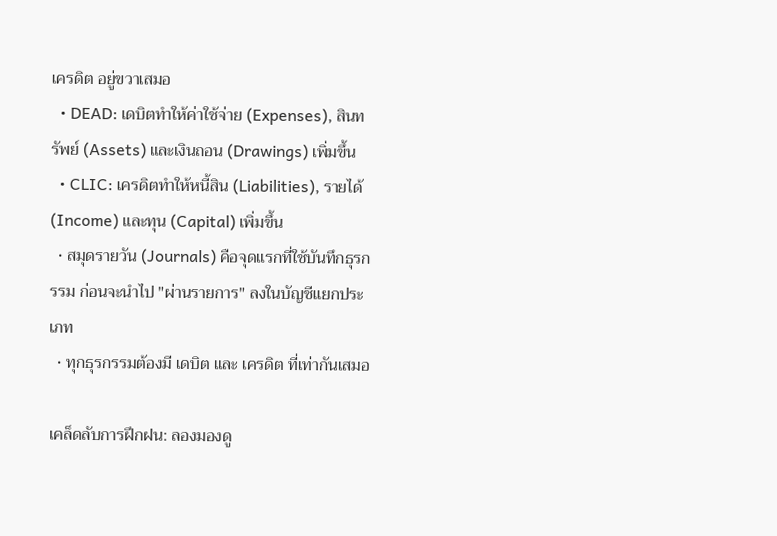เครดิต อยู่ขวาเสมอ
  • DEAD: เดบิตทำให้ค่าใช้จ่าย (Expenses), สินทรัพย์ (Assets) และเงินถอน (Drawings) เพิ่มขึ้น
  • CLIC: เครดิตทำให้หนี้สิน (Liabilities), รายได้ (Income) และทุน (Capital) เพิ่มขึ้น
  • สมุดรายวัน (Journals) คือจุดแรกที่ใช้บันทึกธุรกรรม ก่อนจะนำไป "ผ่านรายการ" ลงในบัญชีแยกประเภท
  • ทุกธุรกรรมต้องมี เดบิต และ เครดิต ที่เท่ากันเสมอ

เคล็ดลับการฝึกฝน: ลองมองดู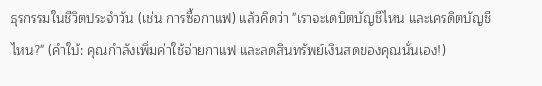ธุรกรรมในชีวิตประจำวัน (เช่น การซื้อกาแฟ) แล้วคิดว่า "เราจะเดบิตบัญชีไหน และเครดิตบัญชีไหน?" (คำใบ้: คุณกำลังเพิ่มค่าใช้จ่ายกาแฟ และลดสินทรัพย์เงินสดของคุณนั่นเอง!)